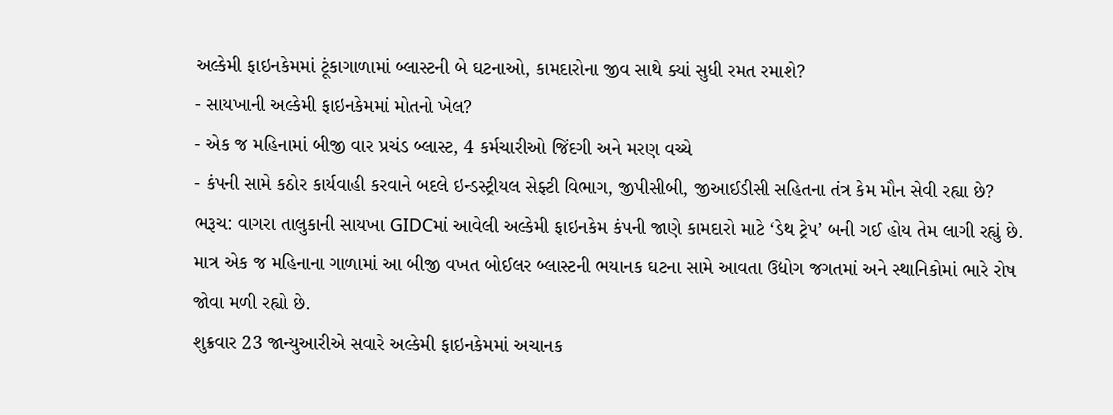અલ્કેમી ફાઇનકેમમાં ટૂંકાગાળામાં બ્લાસ્ટની બે ઘટનાઓ, કામદારોના જીવ સાથે ક્યાં સુધી રમત રમાશે?
- સાયખાની અલ્કેમી ફાઇનકેમમાં મોતનો ખેલ?
- એક જ મહિનામાં બીજી વાર પ્રચંડ બ્લાસ્ટ, 4 કર્મચારીઓ જિંદગી અને મરણ વચ્ચે
- કંપની સામે કઠોર કાર્યવાહી કરવાને બદલે ઇન્ડસ્ટ્રીયલ સેફ્ટી વિભાગ, જીપીસીબી, જીઆઈડીસી સહિતના તંત્ર કેમ મૌન સેવી રહ્યા છે?
ભરૂચ: વાગરા તાલુકાની સાયખા GIDCમાં આવેલી અલ્કેમી ફાઇનકેમ કંપની જાણે કામદારો માટે ‘ડેથ ટ્રેપ’ બની ગઈ હોય તેમ લાગી રહ્યું છે. માત્ર એક જ મહિનાના ગાળામાં આ બીજી વખત બોઈલર બ્લાસ્ટની ભયાનક ઘટના સામે આવતા ઉદ્યોગ જગતમાં અને સ્થાનિકોમાં ભારે રોષ જોવા મળી રહ્યો છે.
શુક્રવાર 23 જાન્યુઆરીએ સવારે અલ્કેમી ફાઇનકેમમાં અચાનક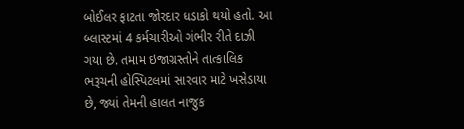બોઈલર ફાટતા જોરદાર ધડાકો થયો હતો. આ બ્લાસ્ટમાં 4 કર્મચારીઓ ગંભીર રીતે દાઝી ગયા છે. તમામ ઇજાગ્રસ્તોને તાત્કાલિક ભરૂચની હોસ્પિટલમાં સારવાર માટે ખસેડાયા છે, જ્યાં તેમની હાલત નાજુક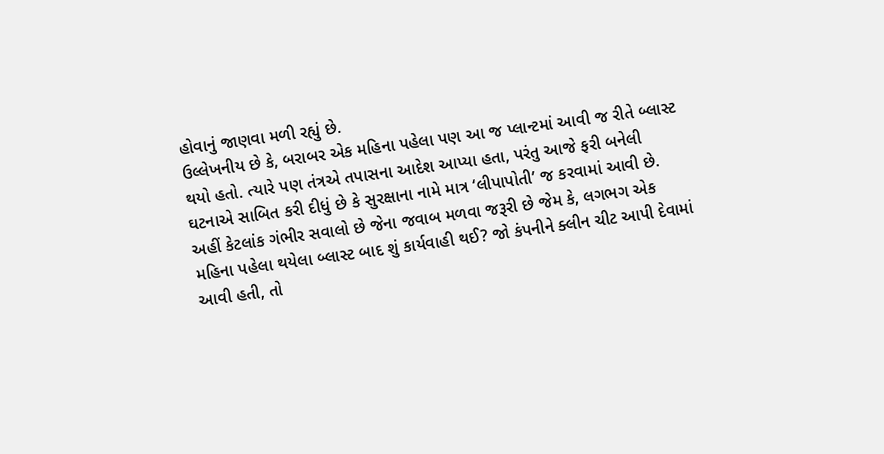હોવાનું જાણવા મળી રહ્યું છે.
ઉલ્લેખનીય છે કે, બરાબર એક મહિના પહેલા પણ આ જ પ્લાન્ટમાં આવી જ રીતે બ્લાસ્ટ થયો હતો. ત્યારે પણ તંત્રએ તપાસના આદેશ આપ્યા હતા, પરંતુ આજે ફરી બનેલી ઘટનાએ સાબિત કરી દીધું છે કે સુરક્ષાના નામે માત્ર ‘લીપાપોતી’ જ કરવામાં આવી છે.
અહીં કેટલાંક ગંભીર સવાલો છે જેના જવાબ મળવા જરૂરી છે જેમ કે, લગભગ એક મહિના પહેલા થયેલા બ્લાસ્ટ બાદ શું કાર્યવાહી થઈ? જો કંપનીને ક્લીન ચીટ આપી દેવામાં આવી હતી, તો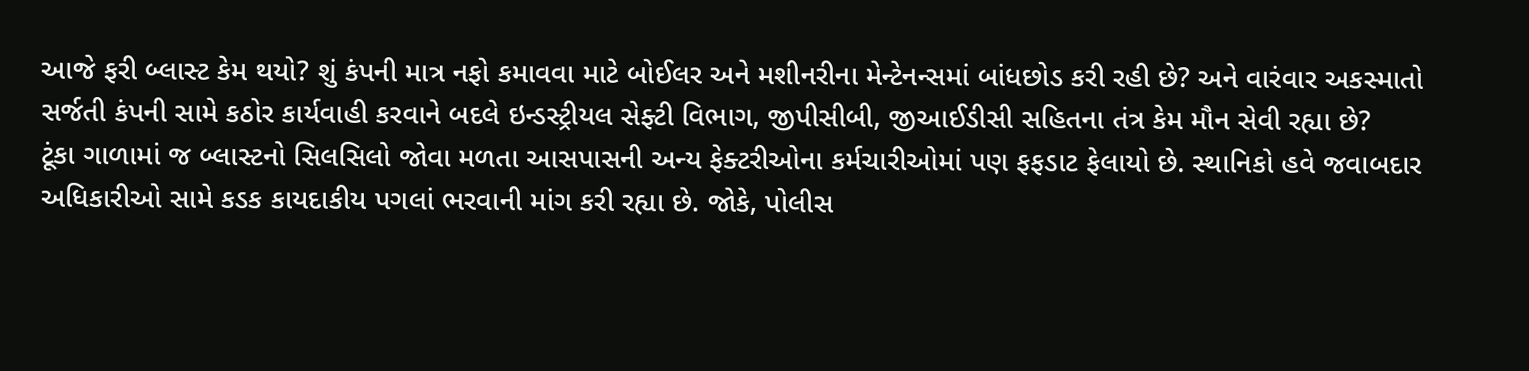આજે ફરી બ્લાસ્ટ કેમ થયો? શું કંપની માત્ર નફો કમાવવા માટે બોઈલર અને મશીનરીના મેન્ટેનન્સમાં બાંધછોડ કરી રહી છે? અને વારંવાર અકસ્માતો સર્જતી કંપની સામે કઠોર કાર્યવાહી કરવાને બદલે ઇન્ડસ્ટ્રીયલ સેફ્ટી વિભાગ, જીપીસીબી, જીઆઈડીસી સહિતના તંત્ર કેમ મૌન સેવી રહ્યા છે?
ટૂંકા ગાળામાં જ બ્લાસ્ટનો સિલસિલો જોવા મળતા આસપાસની અન્ય ફેક્ટરીઓના કર્મચારીઓમાં પણ ફફડાટ ફેલાયો છે. સ્થાનિકો હવે જવાબદાર અધિકારીઓ સામે કડક કાયદાકીય પગલાં ભરવાની માંગ કરી રહ્યા છે. જોકે, પોલીસ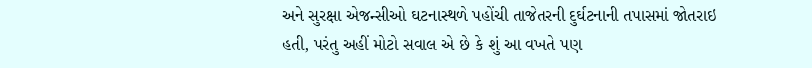અને સુરક્ષા એજન્સીઓ ઘટનાસ્થળે પહોંચી તાજેતરની દુર્ઘટનાની તપાસમાં જોતરાઇ હતી, પરંતુ અહીં મોટો સવાલ એ છે કે શું આ વખતે પણ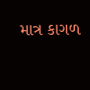માત્ર કાગળ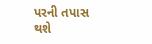પરની તપાસ થશે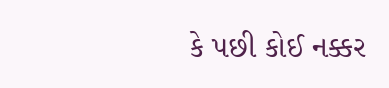કે પછી કોઈ નક્કર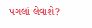પગલાં લેવાશે?